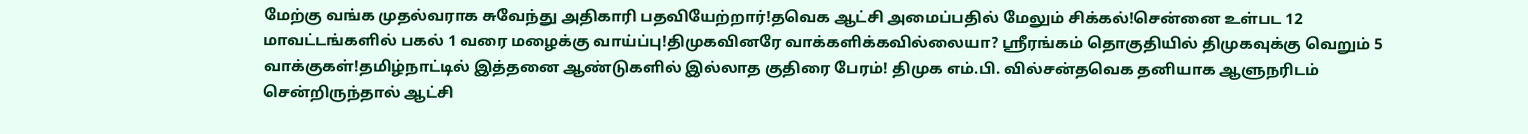மேற்கு வங்க முதல்வராக சுவேந்து அதிகாரி பதவியேற்றார்!தவெக ஆட்சி அமைப்பதில் மேலும் சிக்கல்!சென்னை உள்பட 12 மாவட்டங்களில் பகல் 1 வரை மழைக்கு வாய்ப்பு!திமுகவினரே வாக்களிக்கவில்லையா? ஸ்ரீரங்கம் தொகுதியில் திமுகவுக்கு வெறும் 5 வாக்குகள்!தமிழ்நாட்டில் இத்தனை ஆண்டுகளில் இல்லாத குதிரை பேரம்! திமுக எம்.பி. வில்சன்தவெக தனியாக ஆளுநரிடம் சென்றிருந்தால் ஆட்சி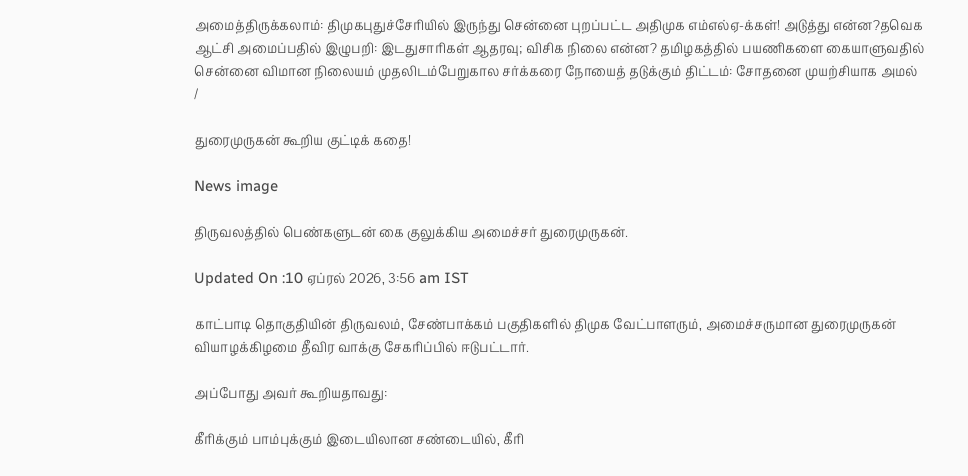அமைத்திருக்கலாம்: திமுகபுதுச்சேரியில் இருந்து சென்னை புறப்பட்ட அதிமுக எம்எல்ஏ-க்கள்! அடுத்து என்ன?தவெக ஆட்சி அமைப்பதில் இழுபறி: இடதுசாரிகள் ஆதரவு; விசிக நிலை என்ன? தமிழகத்தில் பயணிகளை கையாளுவதில் சென்னை விமான நிலையம் முதலிடம்பேறுகால சர்க்கரை நோயைத் தடுக்கும் திட்டம்: சோதனை முயற்சியாக அமல்
/

துரைமுருகன் கூறிய குட்டிக் கதை!

News image

திருவலத்தில் பெண்களுடன் கை குலுக்கிய அமைச்சர் துரைமுருகன்.

Updated On :10 ஏப்ரல் 2026, 3:56 am IST

காட்பாடி தொகுதியின் திருவலம், சேண்பாக்கம் பகுதிகளில் திமுக வேட்பாளரும், அமைச்சருமான துரைமுருகன் வியாழக்கிழமை தீவிர வாக்கு சேகரிப்பில் ஈடுபட்டார்.

அப்போது அவர் கூறியதாவது:

கீரிக்கும் பாம்புக்கும் இடையிலான சண்டையில், கீரி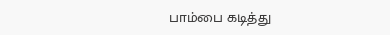பாம்பை கடித்து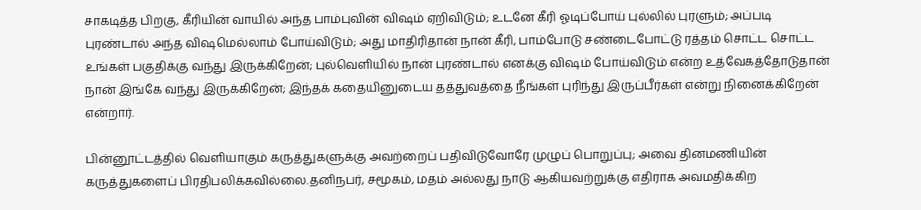சாகடித்த பிறகு, கீரியின் வாயில் அந்த பாம்புவின் விஷம் ஏறிவிடும்; உடனே கீரி ஓடிப்போய் புல்லில் புரளும்; அப்படி புரண்டால் அந்த விஷமெல்லாம் போய்விடும்; அது மாதிரிதான் நான் கீரி, பாம்போடு சண்டைபோட்டு ரத்தம் சொட்ட சொட்ட உங்கள் பகுதிக்கு வந்து இருக்கிறேன்; புல்வெளியில் நான் புரண்டால் எனக்கு விஷம் போய்விடும் என்ற உத்வேகத்தோடுதான் நான் இங்கே வந்து இருக்கிறேன்; இந்தக் கதையினுடைய தத்துவத்தை நீங்கள் புரிந்து இருப்பீர்கள் என்று நினைக்கிறேன் என்றார்.

பின்னூட்டத்தில் வெளியாகும் கருத்துகளுக்கு அவற்றைப் பதிவிடுவோரே முழுப் பொறுப்பு; அவை தினமணியின் கருத்துகளைப் பிரதிபலிக்கவில்லை.தனிநபர், சமூகம், மதம் அல்லது நாடு ஆகியவற்றுக்கு எதிராக அவமதிக்கிற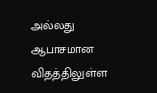அல்லது ஆபாசமான விதத்திலுள்ள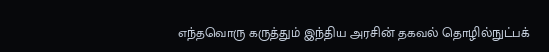எந்தவொரு கருத்தும் இந்திய அரசின் தகவல் தொழில்நுட்பக்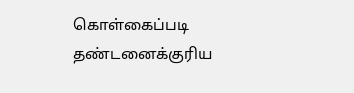கொள்கைப்படி தண்டனைக்குரிய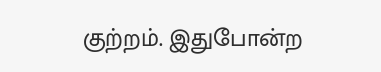குற்றம். இதுபோன்ற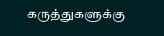கருத்துகளுக்கு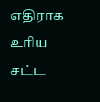எதிராக உரிய சட்ட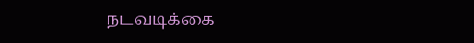நடவடிக்கை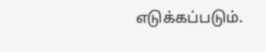எடுக்கப்படும்.